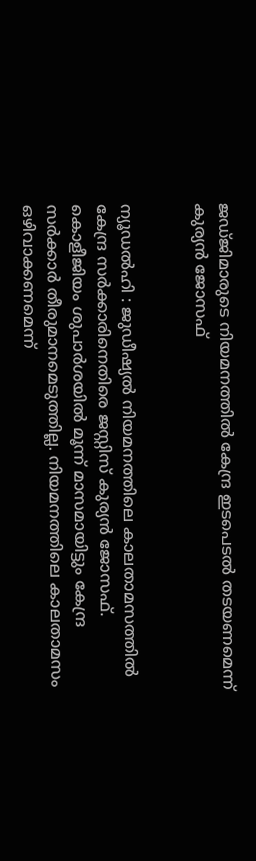ജഡ്ജിമാരുടെ നിയമനത്തിൽ കേന്ദ്ര ഇടപെടൽ തടയണമെന്ന് കുര്യൻ ജോസഫ്


ന്യൂഡൽഹി : ജുഡീഷ്യൽ നിയമനത്തിലെ കാലതാമസത്തിൽ‍ കേന്ദ്ര സർക്കാരിനെതിരെ ജസ്റ്റിസ് കുര്യൻ‍ ജോസഫ്. കൊളീജിയം ശുപാർ‍ശയിൽ മൂന്ന് മാസമായിട്ടും കേന്ദ്ര സർക്കാർ തീരുമാനമെടുത്തില്ല. നിയമനത്തിലെ കാലതാമസം ഒഴിവാക്കണമെന്ന്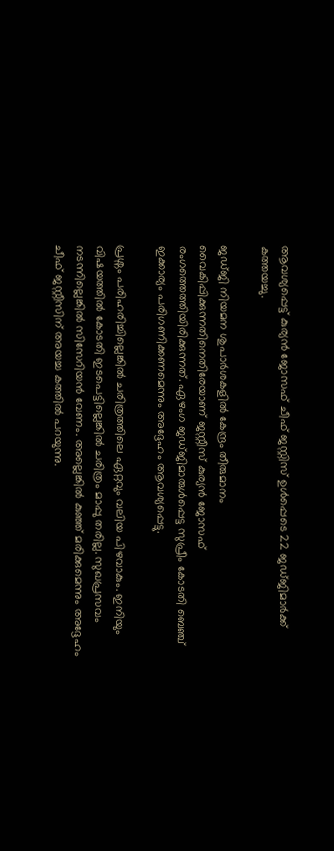ആവശ്യപ്പെട്ട് കുര്യൻ ജോസഫ് ചീഫ് ജസ്റ്റിസ് ഉൾ‍പ്പെടെ 22 ജഡ്ജിമാർക്ക് കത്തയച്ചു.

ജഡ്ജി നിയമന ശുപാർശകളിൽ കേന്ദ്രം തീരുമാനം വൈകിപ്പിക്കുന്നതിനെതിരേയാണ് ജസ്റ്റീസ് കുര്യൻ ജോസഫ് രംഗത്തെത്തിയിരിക്കുന്നത്. ഏഴംഗ ജഡ്ജിമാരുൾപ്പെട്ട സുപ്രീം കോടതി ബെഞ്ച് ഇക്കാര്യം പരിഗണിക്കണമെന്നും അദ്ദേഹം ആവശ്യപ്പെട്ടു.

പ്രശ്നം പരിഹരിച്ചില്ലെങ്കിൽ ചരിത്രത്തിലെ ഏറ്റവും വലിയ പിഴവാകും. ഇനിയും  വിഷയത്തിൽ കോടതി ഇടപെട്ടില്ലെങ്കിൽ ചരിത്രം മാപ്പു തരില്ല. സുഖപ്രസവം നടന്നില്ലെങ്കിൽ‍ സിസേറിയൻ‍ വേണം. അല്ലെങ്കിൽ കുഞ്ഞ് മരിക്കുമെന്നും അദ്ദേഹം ചീഫ് ജസ്റ്റീസിന് അയച്ച കത്തിൽ പറയുന്നു.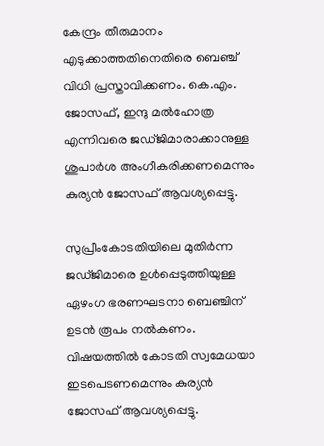കേന്ദ്രം തീരുമാനം എടുക്കാത്തതിനെതിരെ ബെഞ്ച് വിധി പ്രസ്താവിക്കണം. കെ.എം. ജോസഫ്, ഇന്ദു മൽഹോത്ര എന്നിവരെ ജഡ്ജിമാരാക്കാനുള്ള ശുപാർശ അംഗീകരിക്കണമെന്നും കുര്യൻ ജോസഫ് ആവശ്യപ്പെട്ടു.

സുപ്രീംകോടതിയിലെ മുതിർന്ന ജഡ്ജിമാരെ ഉൾ‍പ്പെടുത്തിയുള്ള ഏഴംഗ ഭരണഘടനാ ബെഞ്ചിന് ഉടൻ രൂപം നൽകണം. വിഷയത്തിൽ കോടതി സ്വമേധയാ ഇടപെടണമെന്നും കുര്യൻ‍ ജോസഫ് ആവശ്യപ്പെട്ടു.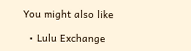You might also like

  • Lulu Exchange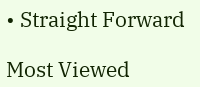• Straight Forward

Most Viewed